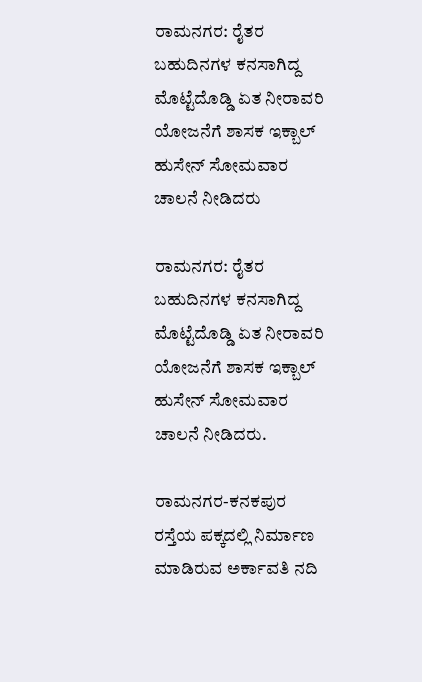ರಾಮನಗರ: ರೈತರ ಬಹುದಿನಗಳ ಕನಸಾಗಿದ್ದ ಮೊಟ್ಟೆದೊಡ್ಡಿ ಏತ ನೀರಾವರಿ ಯೋಜನೆಗೆ ಶಾಸಕ ಇಕ್ಬಾಲ್ ಹುಸೇನ್ ಸೋಮವಾರ ಚಾಲನೆ ನೀಡಿದರು

ರಾಮನಗರ: ರೈತರ ಬಹುದಿನಗಳ ಕನಸಾಗಿದ್ದ ಮೊಟ್ಟೆದೊಡ್ಡಿ ಏತ ನೀರಾವರಿ ಯೋಜನೆಗೆ ಶಾಸಕ ಇಕ್ಬಾಲ್ ಹುಸೇನ್ ಸೋಮವಾರ ಚಾಲನೆ ನೀಡಿದರು.

ರಾಮನಗರ-ಕನಕಪುರ ರಸ್ತೆಯ ಪಕ್ಕದಲ್ಲಿ ನಿರ್ಮಾಣ ಮಾಡಿರುವ ಅರ್ಕಾವತಿ ನದಿ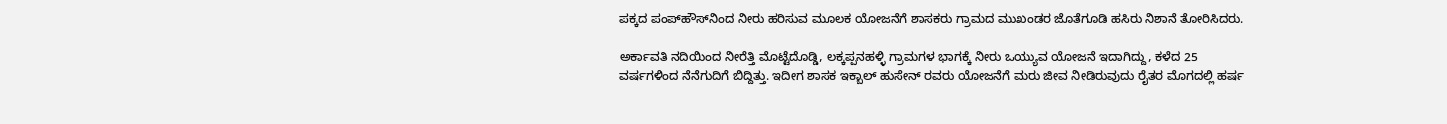ಪಕ್ಕದ ಪಂಪ್‌ಹೌಸ್‌ನಿಂದ ನೀರು ಹರಿಸುವ ಮೂಲಕ ಯೋಜನೆಗೆ ಶಾಸಕರು ಗ್ರಾಮದ ಮುಖಂಡರ ಜೊತೆಗೂಡಿ ಹಸಿರು ನಿಶಾನೆ ತೋರಿಸಿದರು.

ಅರ್ಕಾವತಿ ನದಿಯಿಂದ ನೀರೆತ್ತಿ ಮೊಟ್ಟೆದೊಡ್ಡಿ, ಲಕ್ಕಪ್ಪನಹಳ್ಳಿ ಗ್ರಾಮಗಳ ಭಾಗಕ್ಕೆ ನೀರು ಒಯ್ಯುವ ಯೋಜನೆ ಇದಾಗಿದ್ದು, ಕಳೆದ 25 ವರ್ಷಗಳಿಂದ ನೆನೆಗುದಿಗೆ ಬಿದ್ದಿತ್ತು. ಇದೀಗ ಶಾಸಕ ಇಕ್ಬಾಲ್ ಹುಸೇನ್ ರವರು ಯೋಜನೆಗೆ ಮರು ಜೀವ ನೀಡಿರುವುದು ರೈತರ ಮೊಗದಲ್ಲಿ ಹರ್ಷ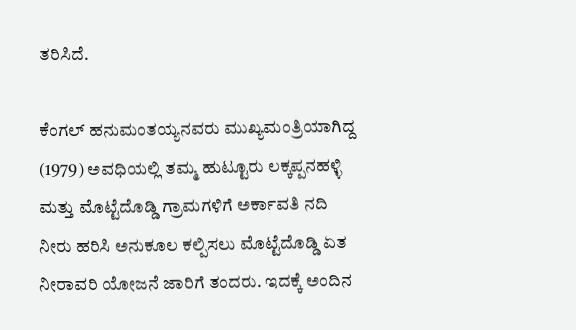ತರಿಸಿದೆ.

ಕೆಂಗಲ್ ಹನುಮಂತಯ್ಯನವರು ಮುಖ್ಯಮಂತ್ರಿಯಾಗಿದ್ದ (1979) ಅವಧಿಯಲ್ಲಿ ತಮ್ಮ ಹುಟ್ಟೂರು ಲಕ್ಕಪ್ಪನಹಳ್ಳಿ ಮತ್ತು ಮೊಟ್ಟೆದೊಡ್ಡಿ ಗ್ರಾಮಗಳಿಗೆ ಅರ್ಕಾವತಿ ನದಿ ನೀರು ಹರಿಸಿ ಅನುಕೂಲ ಕಲ್ಪಿಸಲು ಮೊಟ್ಟೆದೊಡ್ಡಿ ಏತ ನೀರಾವರಿ ಯೋಜನೆ ಜಾರಿಗೆ ತಂದರು. ಇದಕ್ಕೆ ಅಂದಿನ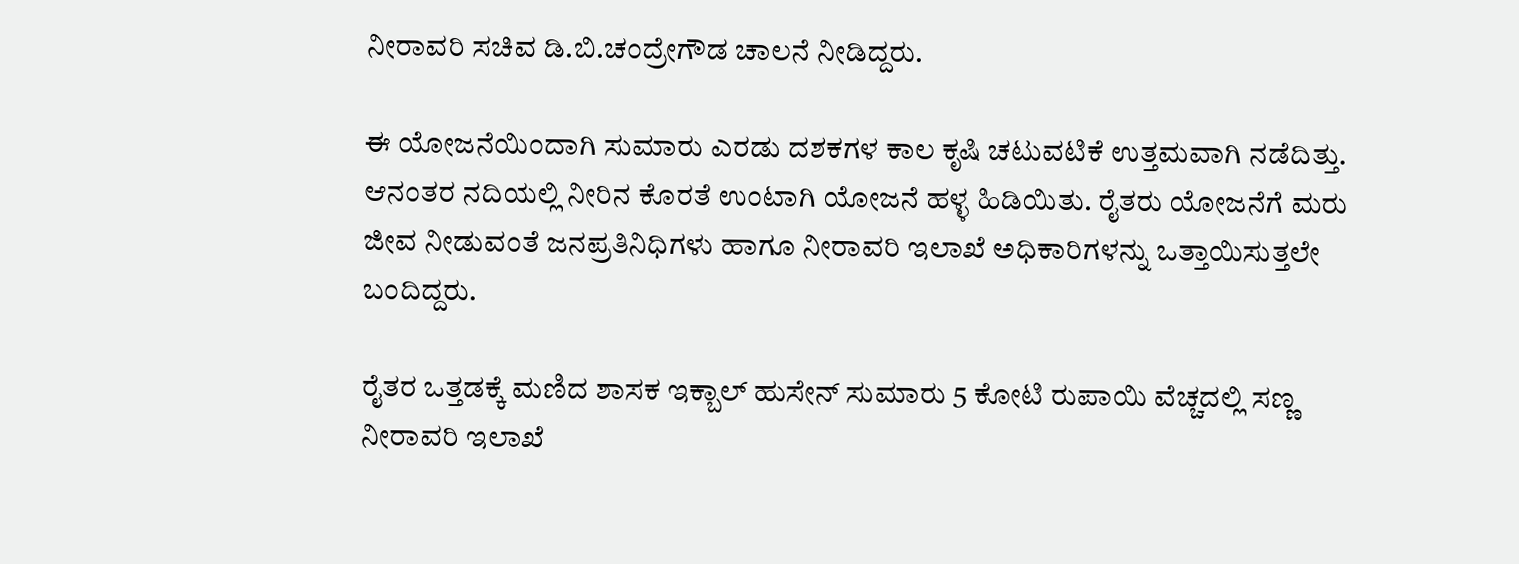ನೀರಾವರಿ ಸಚಿವ ಡಿ.ಬಿ.ಚಂದ್ರೇಗೌಡ ಚಾಲನೆ ನೀಡಿದ್ದರು.

ಈ ಯೋಜನೆಯಿಂದಾಗಿ ಸುಮಾರು ಎರಡು ದಶಕಗಳ ಕಾಲ ಕೃಷಿ ಚಟುವಟಿಕೆ ಉತ್ತಮವಾಗಿ ನಡೆದಿತ್ತು. ಆನಂತರ ನದಿಯಲ್ಲಿ ನೀರಿನ ಕೊರತೆ ಉಂಟಾಗಿ ಯೋಜನೆ ಹಳ್ಳ ಹಿಡಿಯಿತು. ರೈತರು ಯೋಜನೆಗೆ ಮರು ಜೀವ ನೀಡುವಂತೆ ಜನಪ್ರತಿನಿಧಿಗಳು ಹಾಗೂ ನೀರಾವರಿ ಇಲಾಖೆ ಅಧಿಕಾರಿಗಳನ್ನು ಒತ್ತಾಯಿಸುತ್ತಲೇ ಬಂದಿದ್ದರು.

ರೈತರ ಒತ್ತಡಕ್ಕೆ ಮಣಿದ ಶಾಸಕ ಇಕ್ಬಾಲ್ ಹುಸೇನ್ ಸುಮಾರು 5 ಕೋಟಿ ರುಪಾಯಿ ವೆಚ್ಚದಲ್ಲಿ ಸಣ್ಣ ನೀರಾವರಿ ಇಲಾಖೆ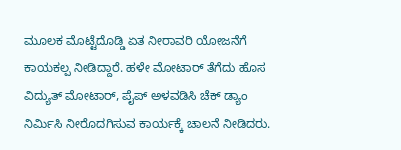ಮೂಲಕ ಮೊಟ್ಟೆದೊಡ್ಡಿ ಏತ ನೀರಾವರಿ ಯೋಜನೆಗೆ ಕಾಯಕಲ್ಪ ನೀಡಿದ್ದಾರೆ. ಹಳೇ ಮೋಟಾರ್ ತೆಗೆದು ಹೊಸ ವಿದ್ಯುತ್ ಮೋಟಾರ್, ಪೈಪ್ ಅಳವಡಿಸಿ ಚೆಕ್ ಡ್ಯಾಂ ನಿರ್ಮಿಸಿ ನೀರೊದಗಿಸುವ ಕಾರ್ಯಕ್ಕೆ ಚಾಲನೆ ನೀಡಿದರು.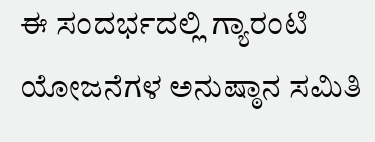ಈ ಸಂದರ್ಭದಲ್ಲಿ ಗ್ಯಾರಂಟಿ ಯೋಜನೆಗಳ ಅನುಷ್ಠಾನ ಸಮಿತಿ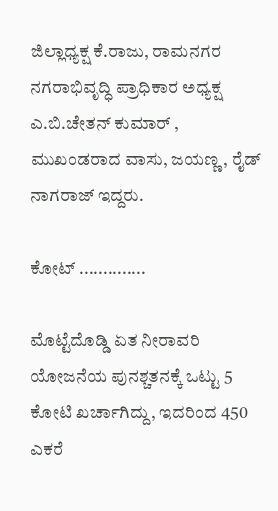ಜಿಲ್ಲಾಧ್ಯಕ್ಷ ಕೆ.ರಾಜು, ರಾಮನಗರ ನಗರಾಭಿವೃದ್ಧಿ ಪ್ರಾಧಿಕಾರ ಅಧ್ಯಕ್ಷ ಎ.ಬಿ.ಚೇತನ್ ಕುಮಾರ್ , ಮುಖಂಡರಾದ ವಾಸು, ಜಯಣ್ಣ, ರೈಡ್ ನಾಗರಾಜ್ ಇದ್ದರು.

ಕೋಟ್ ..............

ಮೊಟ್ಟೆದೊಡ್ಡಿ ಏತ ನೀರಾವರಿ ಯೋಜನೆಯ ಪುನಶ್ಚತನಕ್ಕೆ ಒಟ್ಟು 5 ಕೋಟಿ ಖರ್ಚಾಗಿದ್ದು, ಇದರಿಂದ 450 ಎಕರೆ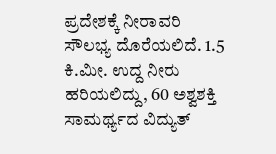ಪ್ರದೇಶಕ್ಕೆ ನೀರಾವರಿ ಸೌಲಭ್ಯ ದೊರೆಯಲಿದೆ. 1.5 ಕಿ.ಮೀ. ಉದ್ದ ನೀರು ಹರಿಯಲಿದ್ದು, 60 ಅಶ್ವಶಕ್ತಿ ಸಾಮರ್ಥ್ಯದ ವಿದ್ಯುತ್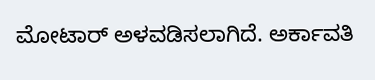ಮೋಟಾರ್ ಅಳವಡಿಸಲಾಗಿದೆ. ಅರ್ಕಾವತಿ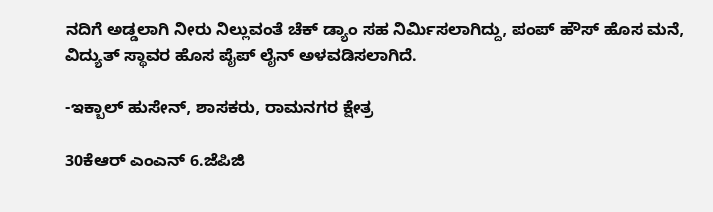ನದಿಗೆ ಅಡ್ಡಲಾಗಿ ನೀರು ನಿಲ್ಲುವಂತೆ ಚೆಕ್ ಡ್ಯಾಂ ಸಹ ನಿರ್ಮಿಸಲಾಗಿದ್ದು, ಪಂಪ್ ಹೌಸ್ ಹೊಸ ಮನೆ, ವಿದ್ಯುತ್ ಸ್ಥಾವರ ಹೊಸ ಪೈಪ್ ಲೈನ್ ಅಳವಡಿಸಲಾಗಿದೆ.

-ಇಕ್ಬಾಲ್ ಹುಸೇನ್, ಶಾಸಕರು, ರಾಮನಗರ ಕ್ಷೇತ್ರ

30ಕೆಆರ್ ಎಂಎನ್ 6.ಜೆಪಿಜಿ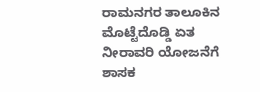ರಾಮನಗರ ತಾಲೂಕಿನ ಮೊಟ್ಟೆದೊಡ್ಡಿ ಏತ ನೀರಾವರಿ ಯೋಜನೆಗೆ ಶಾಸಕ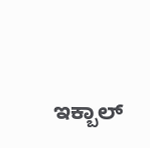ಇಕ್ಬಾಲ್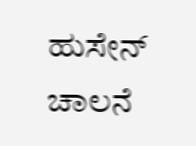ಹುಸೇನ್ ಚಾಲನೆ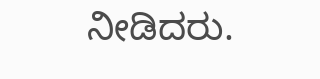ನೀಡಿದರು.